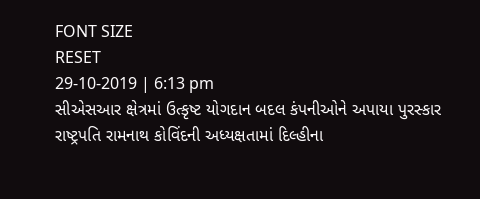FONT SIZE
RESET
29-10-2019 | 6:13 pm
સીએસઆર ક્ષેત્રમાં ઉત્કૃષ્ટ યોગદાન બદલ કંપનીઓને અપાયા પુરસ્કાર
રાષ્ટ્રપતિ રામનાથ કોવિંદની અધ્યક્ષતામાં દિલ્હીના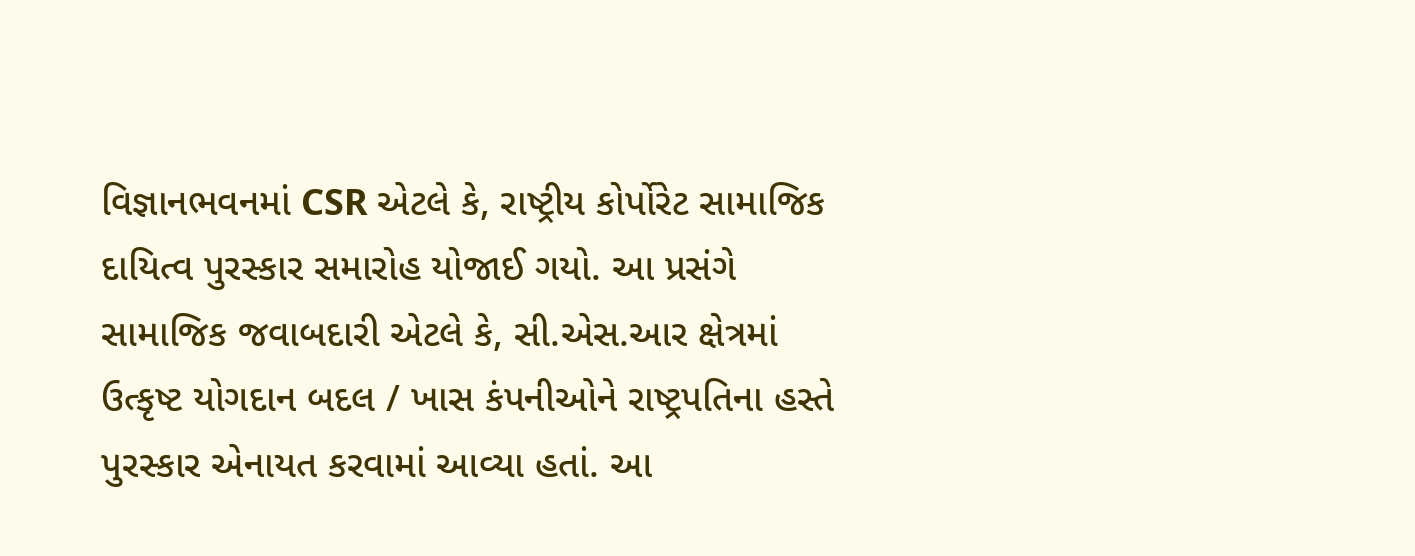વિજ્ઞાનભવનમાં CSR એટલે કે, રાષ્ટ્રીય કોર્પોરેટ સામાજિક દાયિત્વ પુરસ્કાર સમારોહ યોજાઈ ગયો. આ પ્રસંગે સામાજિક જવાબદારી એટલે કે, સી.એસ.આર ક્ષેત્રમાં ઉત્કૃષ્ટ યોગદાન બદલ / ખાસ કંપનીઓને રાષ્ટ્રપતિના હસ્તે પુરસ્કાર એનાયત કરવામાં આવ્યા હતાં. આ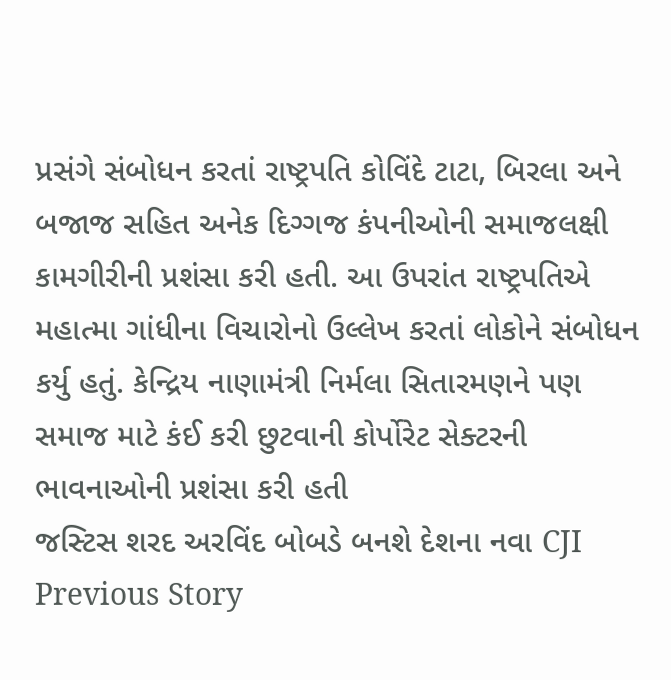પ્રસંગે સંબોધન કરતાં રાષ્ટ્રપતિ કોવિંદે ટાટા, બિરલા અને બજાજ સહિત અનેક દિગ્ગજ કંપનીઓની સમાજલક્ષી કામગીરીની પ્રશંસા કરી હતી. આ ઉપરાંત રાષ્ટ્રપતિએ મહાત્મા ગાંધીના વિચારોનો ઉલ્લેખ કરતાં લોકોને સંબોધન કર્યુ હતું. કેન્દ્રિય નાણામંત્રી નિર્મલા સિતારમણને પણ સમાજ માટે કંઈ કરી છુટવાની કોર્પોરેટ સેક્ટરની ભાવનાઓની પ્રશંસા કરી હતી
જસ્ટિસ શરદ અરવિંદ બોબડે બનશે દેશના નવા CJI
Previous Story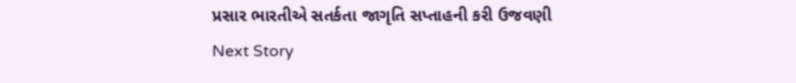પ્રસાર ભારતીએ સતર્કતા જાગૃતિ સપ્તાહની કરી ઉજવણી
Next Story